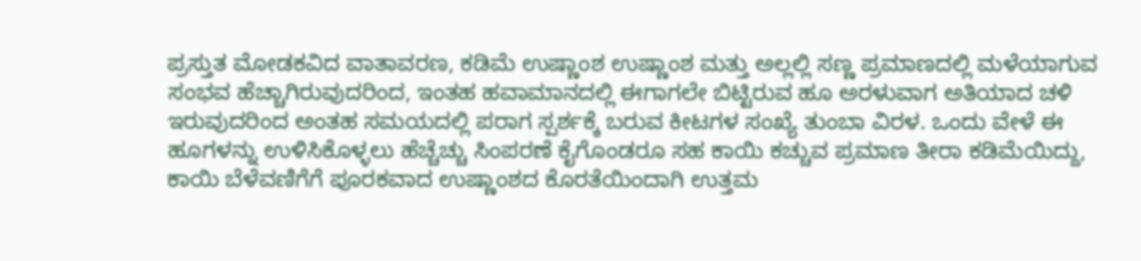ಪ್ರಸ್ತುತ ಮೋಡಕವಿದ ವಾತಾವರಣ, ಕಡಿಮೆ ಉಷ್ಣಾಂಶ ಉಷ್ಣಾಂಶ ಮತ್ತು ಅಲ್ಲಲ್ಲಿ ಸಣ್ಣ ಪ್ರಮಾಣದಲ್ಲಿ ಮಳೆಯಾಗುವ ಸಂಭವ ಹೆಚ್ಚಾಗಿರುವುದರಿಂದ, ಇಂತಹ ಹವಾಮಾನದಲ್ಲಿ ಈಗಾಗಲೇ ಬಿಟ್ಟಿರುವ ಹೂ ಅರಳುವಾಗ ಅತಿಯಾದ ಚಳಿ ಇರುವುದರಿಂದ ಅಂತಹ ಸಮಯದಲ್ಲಿ ಪರಾಗ ಸ್ಪರ್ಶಕ್ಕೆ ಬರುವ ಕೀಟಗಳ ಸಂಖ್ಯೆ ತುಂಬಾ ವಿರಳ. ಒಂದು ವೇಳೆ ಈ ಹೂಗಳನ್ನು ಉಳಿಸಿಕೊಳ್ಳಲು ಹೆಚ್ಚೆಚ್ಚು ಸಿಂಪರಣೆ ಕೈಗೊಂಡರೂ ಸಹ ಕಾಯಿ ಕಚ್ಚುವ ಪ್ರಮಾಣ ತೀರಾ ಕಡಿಮೆಯಿದ್ದು, ಕಾಯಿ ಬೆಳೆವಣಿಗೆಗೆ ಪೂರಕವಾದ ಉಷ್ಣಾಂಶದ ಕೊರತೆಯಿಂದಾಗಿ ಉತ್ತಮ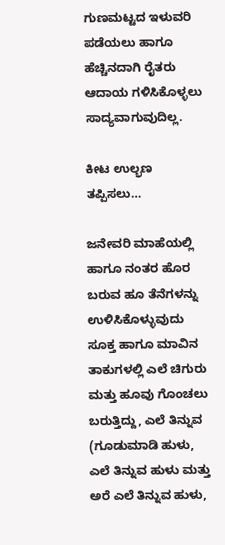ಗುಣಮಟ್ಟದ ಇಳುವರಿ ಪಡೆಯಲು ಹಾಗೂ ಹೆಚ್ಚಿನದಾಗಿ ರೈತರು ಆದಾಯ ಗಳಿಸಿಕೊಳ್ಳಲು ಸಾದ್ಯವಾಗುವುದಿಲ್ಲ.

ಕೀಟ ಉಲ್ಭಣ ತಪ್ಪಿಸಲು…

ಜನೇವರಿ ಮಾಹೆಯಲ್ಲಿ ಹಾಗೂ ನಂತರ ಹೊರ ಬರುವ ಹೂ ತೆನೆಗಳನ್ನು ಉಳಿಸಿಕೊಳ್ಳುವುದು ಸೂಕ್ತ ಹಾಗೂ ಮಾವಿನ ತಾಕುಗಳಲ್ಲಿ ಎಲೆ ಚಿಗುರು ಮತ್ತು ಹೂವು ಗೊಂಚಲು ಬರುತ್ತಿದ್ದು, ಎಲೆ ತಿನ್ನುವ (ಗೂಡುಮಾಡಿ ಹುಳು, ಎಲೆ ತಿನ್ನುವ ಹುಳು ಮತ್ತು ಅರೆ ಎಲೆ ತಿನ್ನುವ ಹುಳು,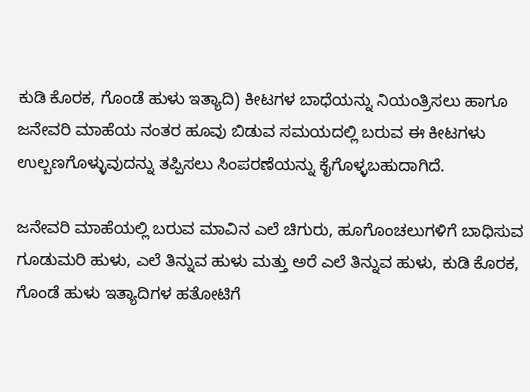ಕುಡಿ ಕೊರಕ, ಗೊಂಡೆ ಹುಳು ಇತ್ಯಾದಿ) ಕೀಟಗಳ ಬಾಧೆಯನ್ನು ನಿಯಂತ್ರಿಸಲು ಹಾಗೂ ಜನೇವರಿ ಮಾಹೆಯ ನಂತರ ಹೂವು ಬಿಡುವ ಸಮಯದಲ್ಲಿ ಬರುವ ಈ ಕೀಟಗಳು ಉಲ್ಬಣಗೊಳ್ಳುವುದನ್ನು ತಪ್ಪಿಸಲು ಸಿಂಪರಣೆಯನ್ನು ಕೈಗೊಳ್ಳಬಹುದಾಗಿದೆ.

ಜನೇವರಿ ಮಾಹೆಯಲ್ಲಿ ಬರುವ ಮಾವಿನ ಎಲೆ ಚಿಗುರು, ಹೂಗೊಂಚಲುಗಳಿಗೆ ಬಾಧಿಸುವ ಗೂಡುಮರಿ ಹುಳು, ಎಲೆ ತಿನ್ನುವ ಹುಳು ಮತ್ತು ಅರೆ ಎಲೆ ತಿನ್ನುವ ಹುಳು, ಕುಡಿ ಕೊರಕ, ಗೊಂಡೆ ಹುಳು ಇತ್ಯಾದಿಗಳ ಹತೋಟಿಗೆ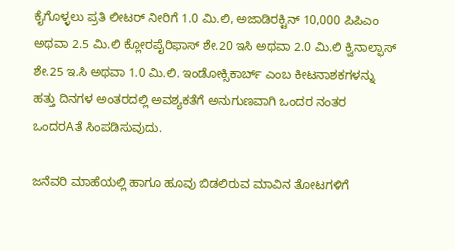ಕೈಗೊಳ್ಳಲು ಪ್ರತಿ ಲೀಟರ್ ನೀರಿಗೆ 1.0 ಮಿ.ಲಿ, ಅಜಾಡಿರಕ್ಟಿನ್ 10,000 ಪಿಪಿಎಂ ಅಥವಾ 2.5 ಮಿ.ಲಿ ಕ್ಲೋರಪೈರಿಫಾಸ್ ಶೇ.20 ಇಸಿ ಅಥವಾ 2.0 ಮಿ.ಲಿ ಕ್ವಿನಾಲ್ಫಾಸ್ ಶೇ.25 ಇ.ಸಿ ಅಥವಾ 1.0 ಮಿ.ಲಿ. ಇಂಡೋಕ್ಸಿಕಾರ್ಬ್ ಎಂಬ ಕೀಟನಾಶಕಗಳನ್ನು ಹತ್ತು ದಿನಗಳ ಅಂತರದಲ್ಲಿ ಅವಶ್ಯಕತೆಗೆ ಅನುಗುಣವಾಗಿ ಒಂದರ ನಂತರ ಒಂದರAತೆ ಸಿಂಪಡಿಸುವುದು.

ಜನೆವರಿ ಮಾಹೆಯಲ್ಲಿ ಹಾಗೂ ಹೂವು ಬಿಡಲಿರುವ ಮಾವಿನ ತೋಟಗಳಿಗೆ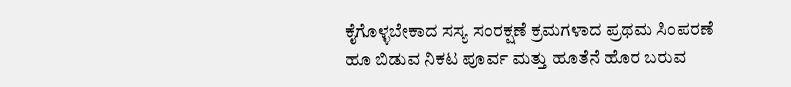ಕೈಗೊಳ್ಳಬೇಕಾದ ಸಸ್ಯ ಸಂರಕ್ಷಣೆ ಕ್ರಮಗಳಾದ ಪ್ರಥಮ ಸಿಂಪರಣೆ ಹೂ ಬಿಡುವ ನಿಕಟ ಪೂರ್ವ ಮತ್ತು ಹೂತೆನೆ ಹೊರ ಬರುವ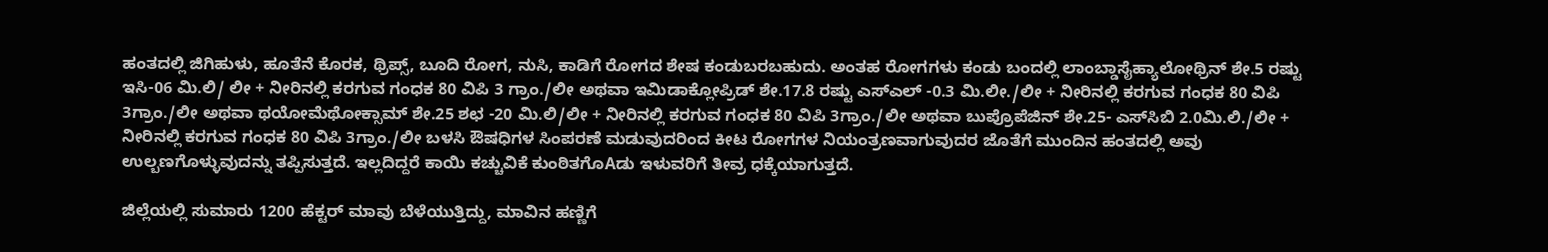ಹಂತದಲ್ಲಿ ಜಿಗಿಹುಳು, ಹೂತೆನೆ ಕೊರಕ, ಥ್ರಿಪ್ಸ್, ಬೂದಿ ರೋಗ, ನುಸಿ, ಕಾಡಿಗೆ ರೋಗದ ಶೇಷ ಕಂಡುಬರಬಹುದು. ಅಂತಹ ರೋಗಗಳು ಕಂಡು ಬಂದಲ್ಲಿ ಲಾಂಬ್ಡಾಸೈಹ್ಯಾಲೋಥ್ರಿನ್ ಶೇ.5 ರಷ್ಟು ಇಸಿ-06 ಮಿ.ಲಿ/ ಲೀ + ನೀರಿನಲ್ಲಿ ಕರಗುವ ಗಂಧಕ 80 ವಿಪಿ 3 ಗ್ರಾಂ./ಲೀ ಅಥವಾ ಇಮಿಡಾಕ್ಲೋಪ್ರಿಡ್ ಶೇ.17.8 ರಷ್ಟು ಎಸ್‌ಎಲ್ -0.3 ಮಿ.ಲೀ./ಲೀ + ನೀರಿನಲ್ಲಿ ಕರಗುವ ಗಂಧಕ 80 ವಿಪಿ 3ಗ್ರಾಂ./ಲೀ ಅಥವಾ ಥಯೋಮೆಥೋಕ್ಸಾಮ್ ಶೇ.25 ಶಛ -20 ಮಿ.ಲಿ/ಲೀ + ನೀರಿನಲ್ಲಿ ಕರಗುವ ಗಂಧಕ 80 ವಿಪಿ 3ಗ್ರಾಂ./ಲೀ ಅಥವಾ ಬುಪ್ರೊಪೆಜಿನ್ ಶೇ.25- ಎಸ್‌ಸಿಬಿ 2.0ಮಿ.ಲಿ./ಲೀ + ನೀರಿನಲ್ಲಿ ಕರಗುವ ಗಂಧಕ 80 ವಿಪಿ 3ಗ್ರಾಂ./ಲೀ ಬಳಸಿ ಔಷಧಿಗಳ ಸಿಂಪರಣೆ ಮಡುವುದರಿಂದ ಕೀಟ ರೋಗಗಳ ನಿಯಂತ್ರಣವಾಗುವುದರ ಜೊತೆಗೆ ಮುಂದಿನ ಹಂತದಲ್ಲಿ ಅವು ಉಲ್ಬಣಗೊಳ್ಳುವುದನ್ನು ತಪ್ಪಿಸುತ್ತದೆ. ಇಲ್ಲದಿದ್ದರೆ ಕಾಯಿ ಕಚ್ಚುವಿಕೆ ಕುಂಠಿತಗೊAಡು ಇಳುವರಿಗೆ ತೀವ್ರ ಧಕ್ಕೆಯಾಗುತ್ತದೆ.

ಜಿಲ್ಲೆಯಲ್ಲಿ ಸುಮಾರು 1200 ಹೆಕ್ಟರ್ ಮಾವು ಬೆಳೆಯುತ್ತಿದ್ದು, ಮಾವಿನ ಹಣ್ಣಿಗೆ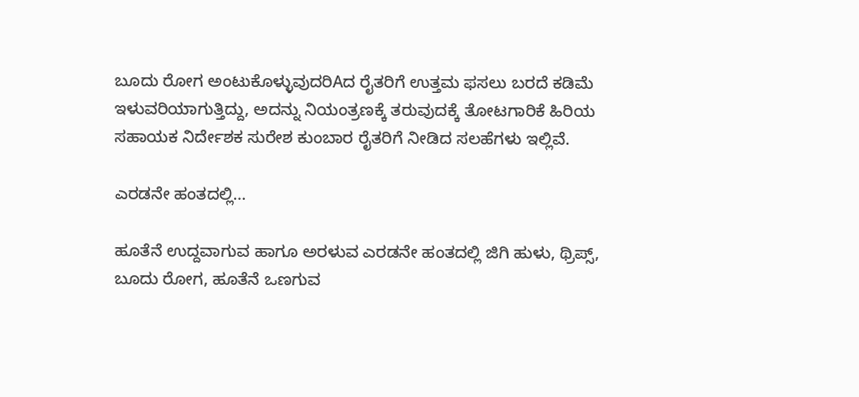ಬೂದು ರೋಗ ಅಂಟುಕೊಳ್ಳುವುದರಿAದ ರೈತರಿಗೆ ಉತ್ತಮ ಫಸಲು ಬರದೆ ಕಡಿಮೆ ಇಳುವರಿಯಾಗುತ್ತಿದ್ದು, ಅದನ್ನು ನಿಯಂತ್ರಣಕ್ಕೆ ತರುವುದಕ್ಕೆ ತೋಟಗಾರಿಕೆ ಹಿರಿಯ ಸಹಾಯಕ ನಿರ್ದೇಶಕ ಸುರೇಶ ಕುಂಬಾರ ರೈತರಿಗೆ ನೀಡಿದ ಸಲಹೆಗಳು ಇಲ್ಲಿವೆ.

ಎರಡನೇ ಹಂತದಲ್ಲಿ…

ಹೂತೆನೆ ಉದ್ದವಾಗುವ ಹಾಗೂ ಅರಳುವ ಎರಡನೇ ಹಂತದಲ್ಲಿ ಜಿಗಿ ಹುಳು, ಥ್ರಿಪ್ಸ್, ಬೂದು ರೋಗ, ಹೂತೆನೆ ಒಣಗುವ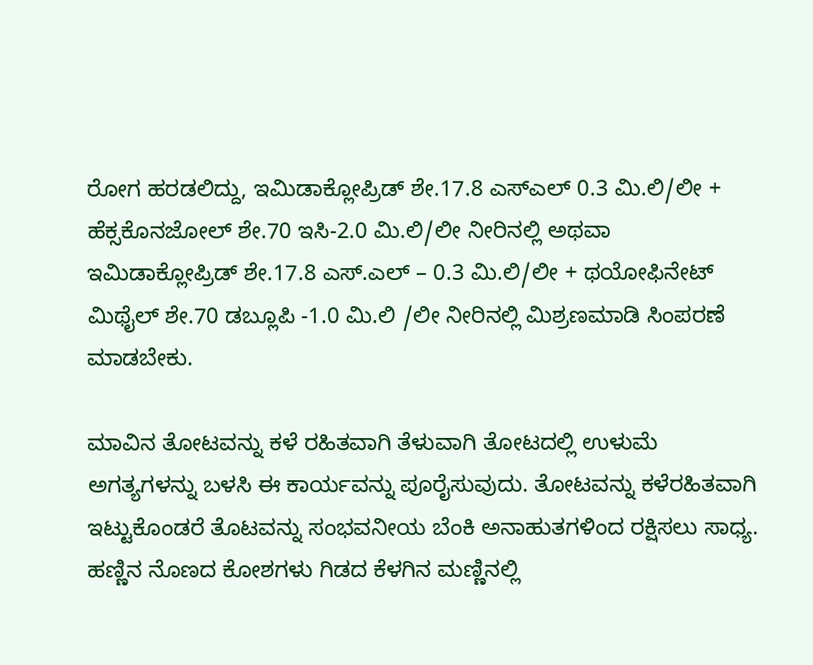ರೋಗ ಹರಡಲಿದ್ದು, ಇಮಿಡಾಕ್ಲೋಪ್ರಿಡ್ ಶೇ.17.8 ಎಸ್‌ಎಲ್ 0.3 ಮಿ.ಲಿ/ಲೀ + ಹೆಕ್ಸಕೊನಜೋಲ್ ಶೇ.70 ಇಸಿ-2.0 ಮಿ.ಲಿ/ಲೀ ನೀರಿನಲ್ಲಿ ಅಥವಾ ಇಮಿಡಾಕ್ಲೋಪ್ರಿಡ್ ಶೇ.17.8 ಎಸ್.ಎಲ್ – 0.3 ಮಿ.ಲಿ/ಲೀ + ಥಯೋಫಿನೇಟ್ ಮಿಥೈಲ್ ಶೇ.70 ಡಬ್ಲೂಪಿ -1.0 ಮಿ.ಲಿ /ಲೀ ನೀರಿನಲ್ಲಿ ಮಿಶ್ರಣಮಾಡಿ ಸಿಂಪರಣೆ ಮಾಡಬೇಕು.

ಮಾವಿನ ತೋಟವನ್ನು ಕಳೆ ರಹಿತವಾಗಿ ತೆಳುವಾಗಿ ತೋಟದಲ್ಲಿ ಉಳುಮೆ ಅಗತ್ಯಗಳನ್ನು ಬಳಸಿ ಈ ಕಾರ್ಯವನ್ನು ಪೂರೈಸುವುದು. ತೋಟವನ್ನು ಕಳೆರಹಿತವಾಗಿ ಇಟ್ಟುಕೊಂಡರೆ ತೊಟವನ್ನು ಸಂಭವನೀಯ ಬೆಂಕಿ ಅನಾಹುತಗಳಿಂದ ರಕ್ಷಿಸಲು ಸಾಧ್ಯ. ಹಣ್ಣಿನ ನೊಣದ ಕೋಶಗಳು ಗಿಡದ ಕೆಳಗಿನ ಮಣ್ಣಿನಲ್ಲಿ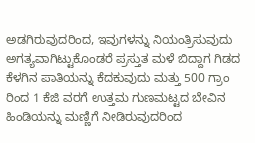ಅಡಗಿರುವುದರಿಂದ, ಇವುಗಳನ್ನು ನಿಯಂತ್ರಿಸುವುದು ಅಗತ್ಯವಾಗಿಟ್ಟುಕೊಂಡರೆ ಪ್ರಸ್ತುತ ಮಳೆ ಬಿದ್ದಾಗ ಗಿಡದ ಕೆಳಗಿನ ಪಾತಿಯನ್ನು ಕೆದಕುವುದು ಮತ್ತು 500 ಗ್ರಾಂ ರಿಂದ 1 ಕೆಜಿ ವರಗೆ ಉತ್ತಮ ಗುಣಮಟ್ಟದ ಬೇವಿನ ಹಿಂಡಿಯನ್ನು ಮಣ್ಣಿಗೆ ನೀಡಿರುವುದರಿಂದ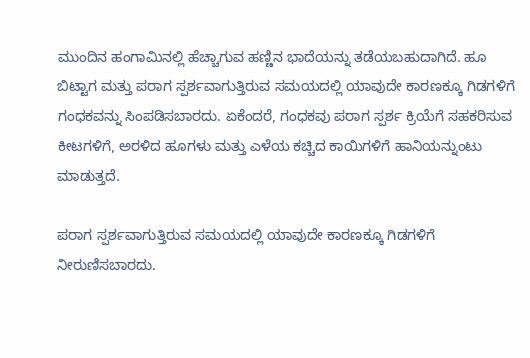ಮುಂದಿನ ಹಂಗಾಮಿನಲ್ಲಿ ಹೆಚ್ಚಾಗುವ ಹಣ್ಣಿನ ಭಾದೆಯನ್ನು ತಡೆಯಬಹುದಾಗಿದೆ. ಹೂ ಬಿಟ್ಟಾಗ ಮತ್ತು ಪರಾಗ ಸ್ಪರ್ಶವಾಗುತ್ತಿರುವ ಸಮಯದಲ್ಲಿ ಯಾವುದೇ ಕಾರಣಕ್ಕೂ ಗಿಡಗಳಿಗೆ ಗಂಧಕವನ್ನು ಸಿಂಪಡಿಸಬಾರದು. ಏಕೆಂದರೆ, ಗಂಧಕವು ಪರಾಗ ಸ್ಪರ್ಶ ಕ್ರಿಯೆಗೆ ಸಹಕರಿಸುವ ಕೀಟಗಳಿಗೆ, ಅರಳಿದ ಹೂಗಳು ಮತ್ತು ಎಳೆಯ ಕಚ್ಚಿದ ಕಾಯಿಗಳಿಗೆ ಹಾನಿಯನ್ನುಂಟು ಮಾಡುತ್ತದೆ.

ಪರಾಗ ಸ್ಪರ್ಶವಾಗುತ್ತಿರುವ ಸಮಯದಲ್ಲಿ ಯಾವುದೇ ಕಾರಣಕ್ಕೂ ಗಿಡಗಳಿಗೆ ನೀರುಣಿಸಬಾರದು.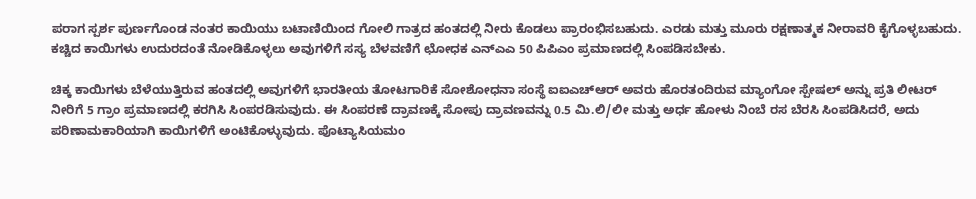ಪರಾಗ ಸ್ಪರ್ಶ ಪುರ್ಣಗೊಂಡ ನಂತರ ಕಾಯಿಯು ಬಟಾಣಿಯಿಂದ ಗೋಲಿ ಗಾತ್ರದ ಹಂತದಲ್ಲಿ ನೀರು ಕೊಡಲು ಪ್ರಾರಂಭಿಸಬಹುದು. ಎರಡು ಮತ್ತು ಮೂರು ರಕ್ಷಣಾತ್ಮಕ ನೀರಾವರಿ ಕೈಗೊಳ್ಳಬಹುದು. ಕಚ್ಚಿದ ಕಾಯಿಗಳು ಉದುರದಂತೆ ನೋಡಿಕೊಳ್ಳಲು ಅವುಗಳಿಗೆ ಸಸ್ಯ ಬೆಳವಣಿಗೆ ಛೋಧಕ ಎನ್‌ಎಎ 50 ಪಿಪಿಎಂ ಪ್ರಮಾಣದಲ್ಲಿ ಸಿಂಪಡಿಸಬೇಕು.

ಚಿಕ್ಕ ಕಾಯಿಗಳು ಬೆಳೆಯುತ್ತಿರುವ ಹಂತದಲ್ಲಿ ಅವುಗಳಿಗೆ ಭಾರತೀಯ ತೋಟಗಾರಿಕೆ ಸೋಶೋಧನಾ ಸಂಸ್ಥೆ ಐಐಎಚ್‌ಆರ್ ಅವರು ಹೊರತಂದಿರುವ ಮ್ಯಾಂಗೋ ಸ್ಪೇಷಲ್ ಅನ್ನು ಪ್ರತಿ ಲೀಟರ್ ನೀರಿಗೆ 5 ಗ್ರಾಂ ಪ್ರಮಾಣದಲ್ಲಿ ಕರಗಿಸಿ ಸಿಂಪರಡಿಸುವುದು. ಈ ಸಿಂಪರಣೆ ದ್ರಾವಣಕ್ಕೆ ಸೋಪು ದ್ರಾವಣವನ್ನು 0.5 ಮಿ.ಲಿ/ಲೀ ಮತ್ತು ಅರ್ಧ ಹೋಳು ನಿಂಬೆ ರಸ ಬೆರಸಿ ಸಿಂಪಡಿಸಿದರೆ, ಅದು ಪರಿಣಾಮಕಾರಿಯಾಗಿ ಕಾಯಿಗಳಿಗೆ ಅಂಟಿಕೊಳ್ಳುವುದು. ಪೊಟ್ಯಾಸಿಯಮಂ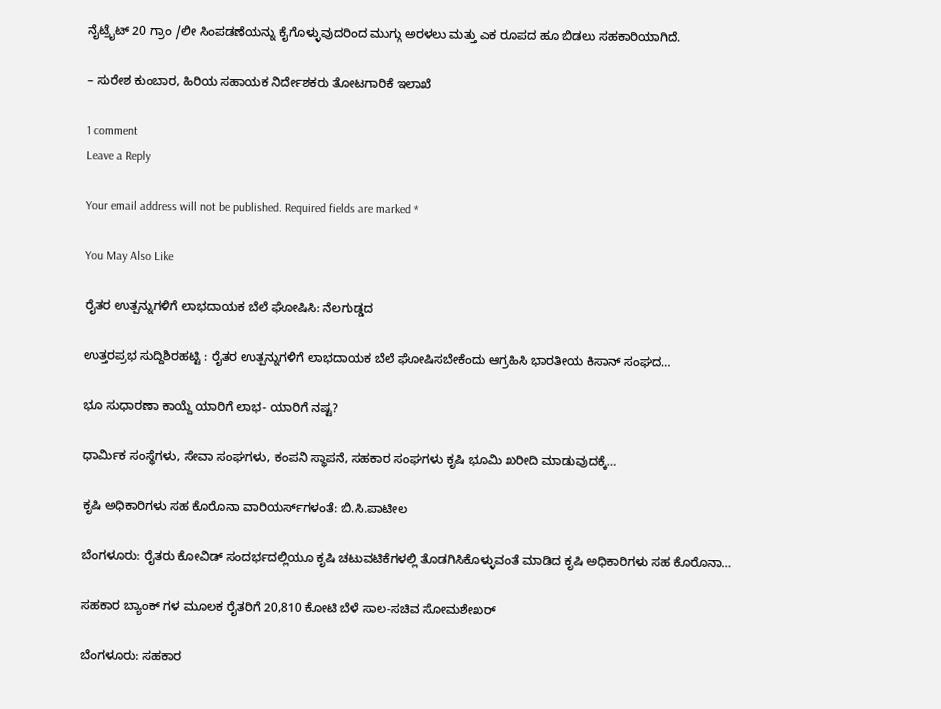ನೈಟ್ರೈಟ್ 20 ಗ್ರಾಂ /ಲೀ ಸಿಂಪಡಣೆಯನ್ನು ಕೈಗೊಳ್ಳುವುದರಿಂದ ಮುಗ್ಗು ಅರಳಲು ಮತ್ತು ಎಕ ರೂಪದ ಹೂ ಬಿಡಲು ಸಹಕಾರಿಯಾಗಿದೆ.

– ಸುರೇಶ ಕುಂಬಾರ, ಹಿರಿಯ ಸಹಾಯಕ ನಿರ್ದೇಶಕರು ತೋಟಗಾರಿಕೆ ಇಲಾಖೆ

1 comment
Leave a Reply

Your email address will not be published. Required fields are marked *

You May Also Like

ರೈತರ ಉತ್ಪನ್ನುಗಳಿಗೆ ಲಾಭದಾಯಕ ಬೆಲೆ ಘೋಷಿಸಿ: ನೆಲಗುಡ್ಡದ

ಉತ್ತರಪ್ರಭ ಸುದ್ದಿಶಿರಹಟ್ಟಿ : ರೈತರ ಉತ್ಪನ್ನುಗಳಿಗೆ ಲಾಭದಾಯಕ ಬೆಲೆ ಘೋಷಿಸಬೇಕೆಂದು ಆಗ್ರಹಿಸಿ ಭಾರತೀಯ ಕಿಸಾನ್ ಸಂಘದ…

ಭೂ ಸುಧಾರಣಾ ಕಾಯ್ದೆ ಯಾರಿಗೆ ಲಾಭ- ಯಾರಿಗೆ ನಷ್ಟ?

ಧಾರ್ಮಿಕ ಸಂಸ್ಥೆಗಳು, ಸೇವಾ ಸಂಘಗಳು, ಕಂಪನಿ ಸ್ಥಾಪನೆ, ಸಹಕಾರ ಸಂಘಗಳು ಕೃಷಿ ಭೂಮಿ ಖರೀದಿ ಮಾಡುವುದಕ್ಕೆ…

ಕೃಷಿ ಅಧಿಕಾರಿಗಳು ಸಹ ಕೊರೊನಾ ವಾರಿಯರ್ಸ್‌ಗಳಂತೆ: ಬಿ.ಸಿ.ಪಾಟೀಲ

ಬೆಂಗಳೂರು: ರೈತರು ಕೋವಿಡ್ ಸಂದರ್ಭದಲ್ಲಿಯೂ ಕೃಷಿ ಚಟುವಟಿಕೆಗಳಲ್ಲಿ ತೊಡಗಿಸಿಕೊಳ್ಳುವಂತೆ ಮಾಡಿದ ಕೃಷಿ ಅಧಿಕಾರಿಗಳು ಸಹ ಕೊರೊನಾ…

ಸಹಕಾರ ಬ್ಯಾಂಕ್ ಗಳ ಮೂಲಕ ರೈತರಿಗೆ 20,810 ಕೋಟಿ ಬೆಳೆ ಸಾಲ-ಸಚಿವ ಸೋಮಶೇಖರ್

ಬೆಂಗಳೂರು: ಸಹಕಾರ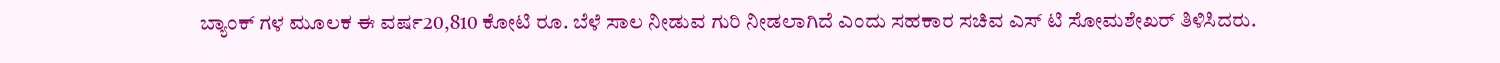ಬ್ಯಾಂಕ್ ಗಳ ಮೂಲಕ ಈ ವರ್ಷ20,810 ಕೋಟಿ ರೂ. ಬೆಳೆ ಸಾಲ ನೀಡುವ ಗುರಿ ನೀಡಲಾಗಿದೆ ಎಂದು ಸಹಕಾರ ಸಚಿವ ಎಸ್ ಟಿ ಸೋಮಶೇಖರ್ ತಿಳಿಸಿದರು.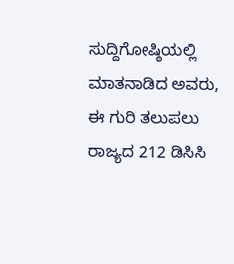ಸುದ್ದಿಗೋಷ್ಠಿಯಲ್ಲಿ ಮಾತನಾಡಿದ ಅವರು, ಈ ಗುರಿ ತಲುಪಲು ರಾಜ್ಯದ 212 ಡಿಸಿಸಿ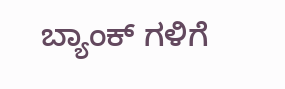ಬ್ಯಾಂಕ್ ಗಳಿಗೆ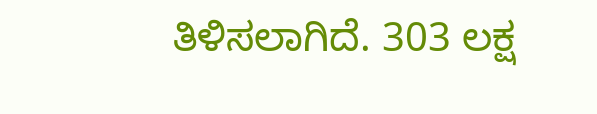ತಿಳಿಸಲಾಗಿದೆ. 303 ಲಕ್ಷ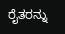ರೈತರನ್ನು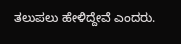ತಲುಪಲು ಹೇಳಿದ್ದೇವೆ ಎಂದರು.